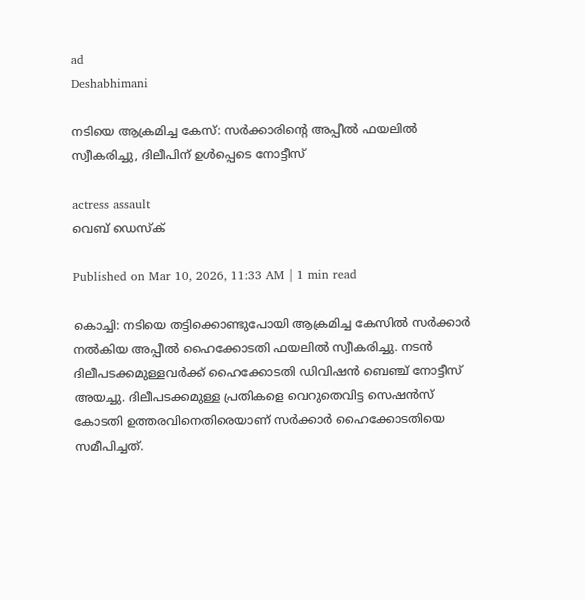ad
Deshabhimani

നടിയെ ആക്രമിച്ച കേസ്: സർക്കാരിന്റെ അപ്പീൽ ഫയലിൽ സ്വീകരിച്ചു, ദിലീപിന് ഉൾപ്പെടെ നോട്ടീസ്

actress assault
വെബ് ഡെസ്ക്

Published on Mar 10, 2026, 11:33 AM | 1 min read

കൊച്ചി: നടിയെ തട്ടിക്കൊണ്ടുപോയി ആക്രമിച്ച കേസിൽ സർക്കാർ നൽകിയ അപ്പീൽ ഹൈക്കോടതി ഫയലിൽ സ്വീകരിച്ചു. നടൻ ദിലീപടക്കമുള്ളവർക്ക് ഹൈക്കോടതി ഡിവിഷൻ ബെഞ്ച് നോട്ടീസ് അയച്ചു. ദിലീപടക്കമുള്ള പ്രതികളെ വെറുതെവിട്ട സെഷൻസ് കോടതി ഉത്തരവിനെതിരെയാണ് സർക്കാർ ഹൈക്കോടതിയെ സമീപിച്ചത്.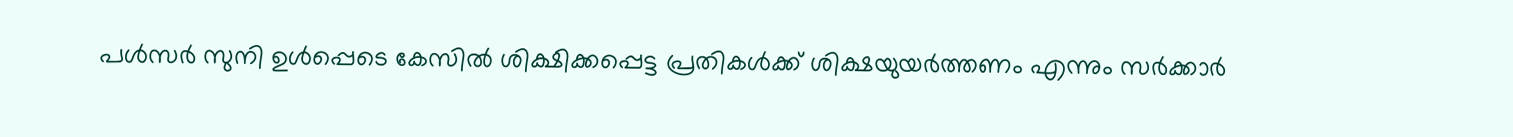പൾസർ സുനി ഉൾപ്പെടെ കേസിൽ ശിക്ഷിക്കപ്പെട്ട പ്രതികൾക്ക് ശിക്ഷയുയർത്തണം എന്നും സർക്കാർ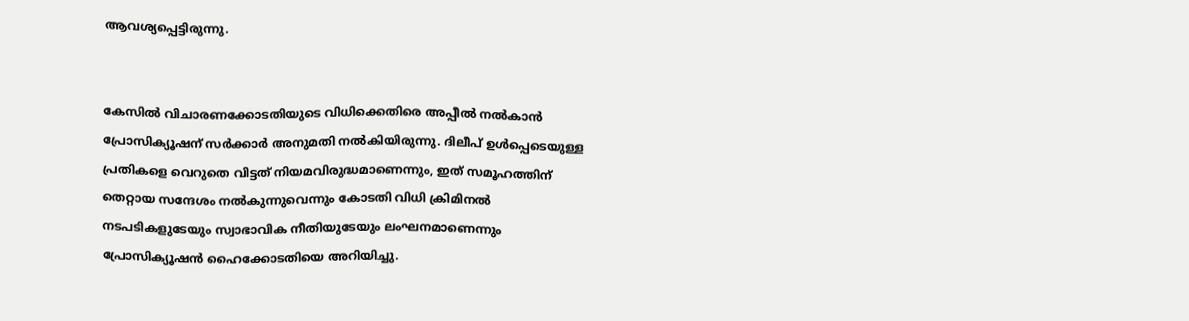ആവശ്യപ്പെട്ടിരുന്നു.


കേസിൽ വിചാരണക്കോടതിയുടെ വിധിക്കെതിരെ അപ്പീൽ നൽകാൻ പ്രോസിക്യൂഷന് സർക്കാർ അനുമതി നൽകിയിരുന്നു. ദിലീപ് ഉൾപ്പെടെയുള്ള പ്രതികളെ വെറുതെ വിട്ടത് നിയമവിരുദ്ധമാണെന്നും, ഇത് സമൂഹത്തിന് തെറ്റായ സന്ദേശം നൽകുന്നുവെന്നും കോടതി വിധി ക്രിമിനൽ നടപടികളുടേയും സ്വാഭാവിക നീതിയുടേയും ലംഘനമാണെന്നും പ്രോസിക്യൂഷൻ ഹൈക്കോടതിയെ അറിയിച്ചു.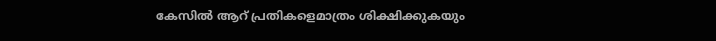കേസിൽ ആറ് പ്രതികളെമാത്രം ശിക്ഷിക്കുകയും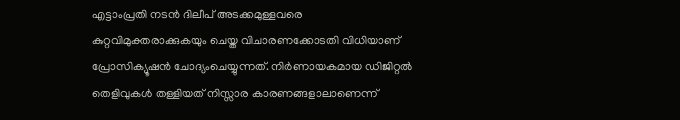എട്ടാംപ്രതി നടൻ ദിലീപ്‌ അടക്കമുള്ളവരെ കുറ്റവിമുക്തരാക്കുകയും ചെയ്ത വിചാരണക്കോടതി വിധിയാണ് പ്രോസിക്യൂഷൻ ചോദ്യംചെയ്യുന്നത്. നിർണായകമായ ഡിജിറ്റൽ തെളിവുകൾ തള്ളിയത് നിസ്സാര കാരണങ്ങളാലാണെന്ന്‌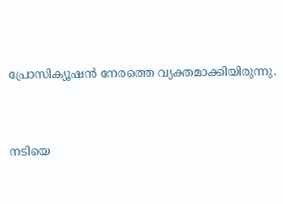പ്രോസിക്യൂഷൻ നേരത്തെ വ്യക്തമാക്കിയിരുന്നു.


നടിയെ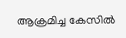ആക്രമിച്ച കേസിൽ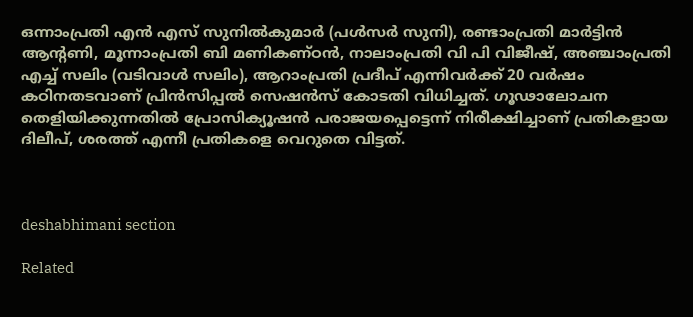ഒന്നാംപ്രതി എൻ എസ് സുനിൽകുമാർ (പൾസർ സുനി), രണ്ടാംപ്രതി മാർട്ടിൻ ആന്റണി, മൂന്നാംപ്രതി ബി മണികണ്ഠൻ, നാലാംപ്രതി വി പി വിജീഷ്, അഞ്ചാംപ്രതി എച്ച് സലിം ‍(വടിവാൾ സലിം), ആറാംപ്രതി പ്രദീപ് എന്നിവർക്ക് 20 വർഷം കഠിനതടവാണ് പ്രിൻസിപ്പൽ സെഷൻസ്‌ കോടതി വിധിച്ചത്‌. ഗൂഢാലോചന തെളിയിക്കുന്നതിൽ പ്രോസിക്യൂഷൻ പരാജയപ്പെട്ടെന്ന് നിരീക്ഷിച്ചാണ്‌ പ്രതികളായ ദിലീപ്, ശരത്ത് എന്നീ പ്രതികളെ വെറുതെ വിട്ടത്‌.



deshabhimani section

Related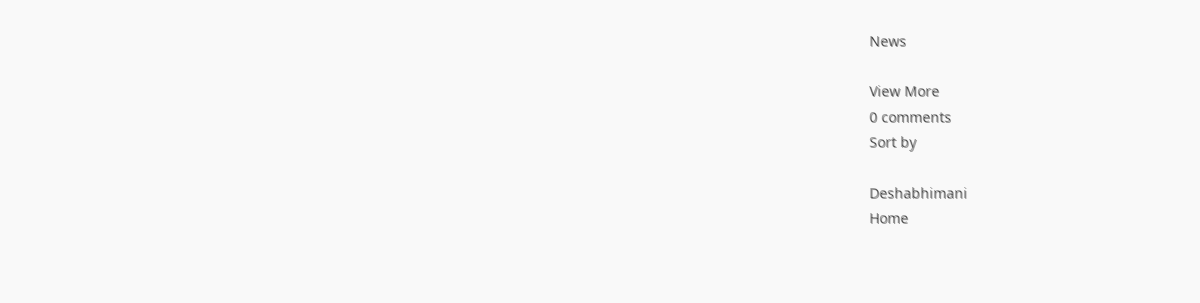News

View More
0 comments
Sort by

Deshabhimani
Home